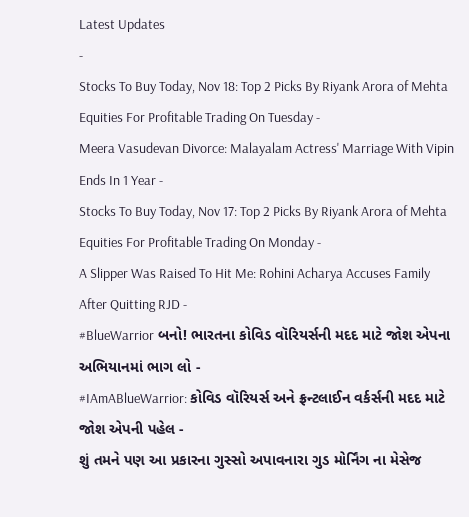Latest Updates
-
Stocks To Buy Today, Nov 18: Top 2 Picks By Riyank Arora of Mehta Equities For Profitable Trading On Tuesday -
Meera Vasudevan Divorce: Malayalam Actress' Marriage With Vipin Ends In 1 Year -
Stocks To Buy Today, Nov 17: Top 2 Picks By Riyank Arora of Mehta Equities For Profitable Trading On Monday -
A Slipper Was Raised To Hit Me: Rohini Acharya Accuses Family After Quitting RJD -
#BlueWarrior બનો! ભારતના કોવિડ વૉરિયર્સની મદદ માટે જોશ એપના અભિયાનમાં ભાગ લો -
#IAmABlueWarrior: કોવિડ વૉરિયર્સ અને ફ્રન્ટલાઈન વર્કર્સની મદદ માટે જોશ એપની પહેલ -
શું તમને પણ આ પ્રકારના ગુસ્સો અપાવનારા ગુડ મોર્નિંગ ના મેસેજ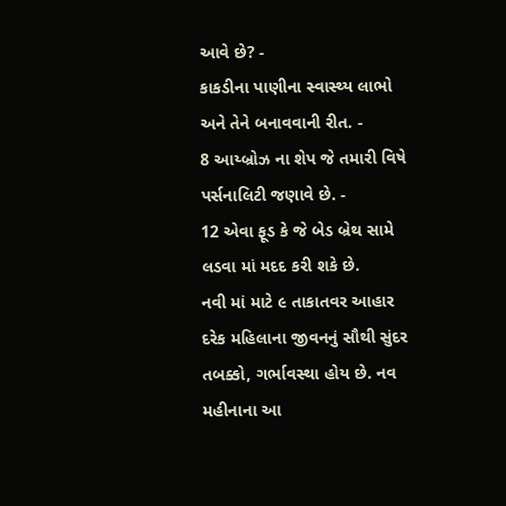આવે છે? -
કાકડીના પાણીના સ્વાસ્થ્ય લાભો અને તેને બનાવવાની રીત. -
8 આય્બ્રોઝ ના શેપ જે તમારી વિષે પર્સનાલિટી જણાવે છે. -
12 એવા ફૂડ કે જે બેડ બ્રેથ સામે લડવા માં મદદ કરી શકે છે.
નવી માં માટે ૯ તાકાતવર આહાર
દરેક મહિલાના જીવનનું સૌથી સુંદર તબક્કો, ગર્ભાવસ્થા હોય છે. નવ મહીનાના આ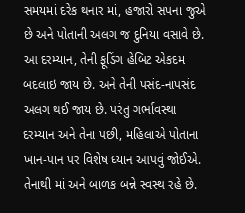સમયમાં દરેક થનાર માં, હજારો સપના જુએ છે અને પોતાની અલગ જ દુનિયા વસાવે છે. આ દરમ્યાન, તેની ફૂડિંગ હેબિટ એકદમ બદલાઇ જાય છે. અને તેની પસંદ-નાપસંદ અલગ થઈ જાય છે. પરંતુ ગર્ભાવસ્થા દરમ્યાન અને તેના પછી, મહિલાએ પોતાના ખાન-પાન પર વિશેષ ધ્યાન આપવું જોઈએ. તેનાથી માં અને બાળક બન્ને સ્વસ્થ રહે છે.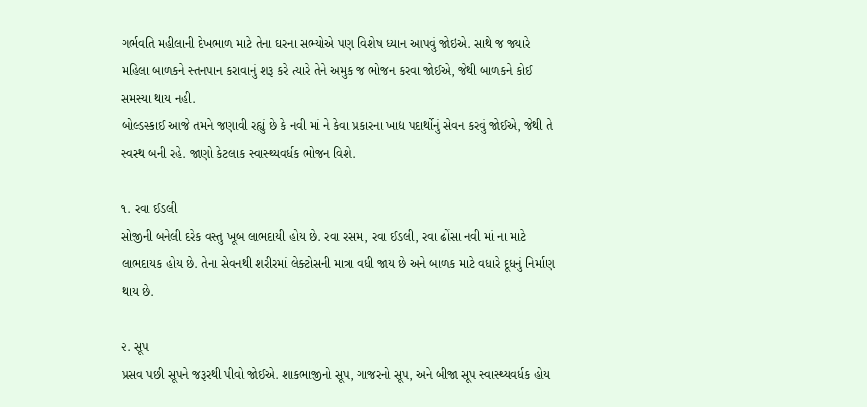ગર્ભવતિ મહીલાની દેખભાળ માટે તેના ઘરના સભ્યોએ પણ વિશેષ ધ્યાન આપવું જોઇએ. સાથે જ જ્યારે મહિલા બાળકને સ્તનપાન કરાવાનું શરૂ કરે ત્યારે તેને અમુક જ ભોજન કરવા જોઈએ, જેથી બાળકને કોઈ સમસ્યા થાય નહી.
બોલ્ડસ્કાઈ આજે તમને જણાવી રહ્યું છે કે નવી માં ને કેવા પ્રકારના ખાદ્ય પદાર્થોનું સેવન કરવું જોઈએ, જેથી તે સ્વસ્થ બની રહે. જાણો કેટલાક સ્વાસ્થ્યવર્ધક ભોજન વિશે.

૧. રવા ઈડલી
સોજીની બનેલી દરેક વસ્તુ ખૂબ લાભદાયી હોય છે. રવા રસમ, રવા ઈડલી, રવા ઢોંસા નવી માં ના માટે લાભદાયક હોય છે. તેના સેવનથી શરીરમાં લેક્ટોસની માત્રા વધી જાય છે અને બાળક માટે વધારે દૂધનું નિર્માણ થાય છે.

૨. સૂપ
પ્રસવ પછી સૂપને જરૂરથી પીવો જોઈએ. શાકભાજીનો સૂપ, ગાજરનો સૂપ, અને બીજા સૂપ સ્વાસ્થ્યવર્ધક હોય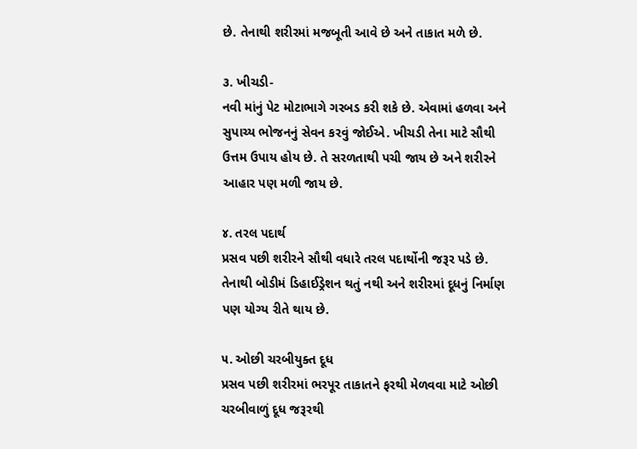છે. તેનાથી શરીરમાં મજબૂતી આવે છે અને તાકાત મળે છે.

૩. ખીચડી-
નવી માંનું પેટ મોટાભાગે ગરબડ કરી શકે છે. એવામાં હળવા અને સુપાચ્ય ભોજનનું સેવન કરવું જોઈએ. ખીચડી તેના માટે સૌથી ઉત્તમ ઉપાય હોય છે. તે સરળતાથી પચી જાય છે અને શરીરને આહાર પણ મળી જાય છે.

૪. તરલ પદાર્થ
પ્રસવ પછી શરીરને સૌથી વધારે તરલ પદાર્થોની જરૂર પડે છે. તેનાથી બોડીમં ડિહાઈડ્રેશન થતું નથી અને શરીરમાં દૂધનું નિર્માણ પણ યોગ્ય રીતે થાય છે.

૫. ઓછી ચરબીયુક્ત દૂધ
પ્રસવ પછી શરીરમાં ભરપૂર તાકાતને ફરથી મેળવવા માટે ઓછી ચરબીવાળું દૂધ જરૂરથી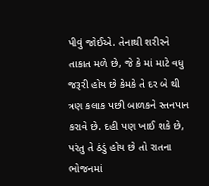પીવું જોઈએ. તેનાથી શરીરને તાકાત મળે છે, જે કે માં માટે વધુ જરૂરી હોય છે કેમકે તે દર બે થી ત્રણ કલાક પછી બાળકને સ્તનપાન કરાવે છે. દહી પણ ખાઈ શકે છે, પરંતુ તે ઠંડું હોય છે તો રાતના ભોજનમાં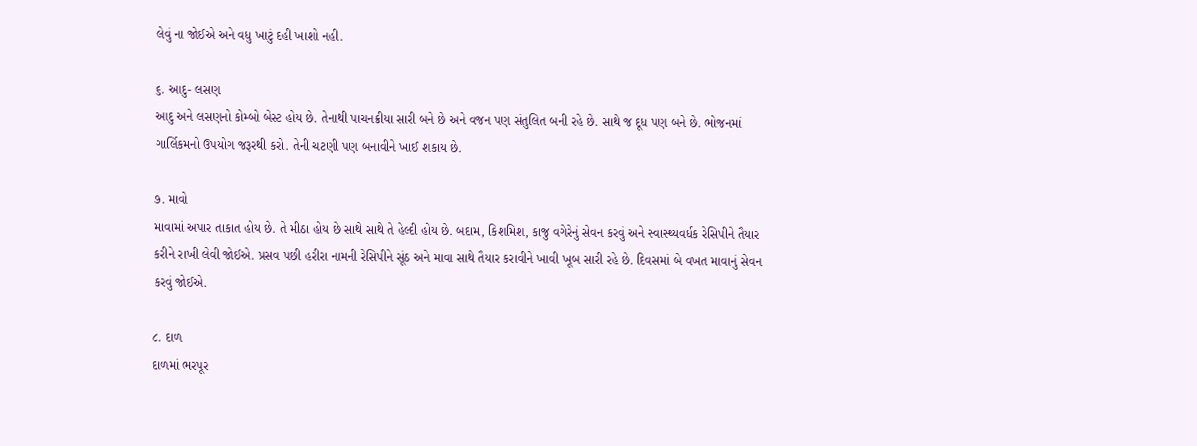લેવું ના જોઈએ અને વધુ ખાટું દહી ખાશો નહી.

૬. આદુ- લસણ
આદુ અને લસણનો કોમ્બો બેસ્ટ હોય છે. તેનાથી પાચનક્રીયા સારી બને છે અને વજન પણ સંતુલિત બની રહે છે. સાથે જ દૂધ પણ બને છે. ભોજનમાં ગાર્લિકમનો ઉપયોગ જરૂરથી કરો. તેની ચટણી પણ બનાવીને ખાઈ શકાય છે.

૭. માવો
માવામાં અપાર તાકાત હોય છે. તે મીઠા હોય છે સાથે સાથે તે હેલ્દી હોય છે. બદામ, કિશમિશ, કાજુ વગેરેનું સેવન કરવું અને સ્વાસ્થ્યવર્ધક રેસિપીને તૈયાર કરીને રાખી લેવી જોઈએ. પ્રસવ પછી હરીરા નામની રેસિપીને સૂંઠ અને માવા સાથે તૈયાર કરાવીને ખાવી ખૂબ સારી રહે છે. દિવસમાં બે વખત માવાનું સેવન કરવું જોઈએ.

૮. દાળ
દાળમાં ભરપૂર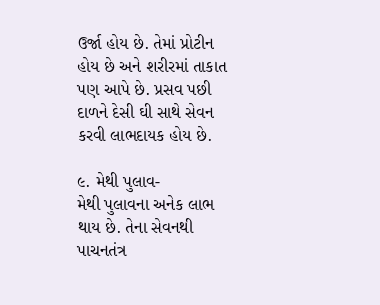ઉર્જા હોય છે. તેમાં પ્રોટીન હોય છે અને શરીરમાં તાકાત પણ આપે છે. પ્રસવ પછી દાળને દેસી ઘી સાથે સેવન કરવી લાભદાયક હોય છે.

૯. મેથી પુલાવ-
મેથી પુલાવના અનેક લાભ થાય છે. તેના સેવનથી પાચનતંત્ર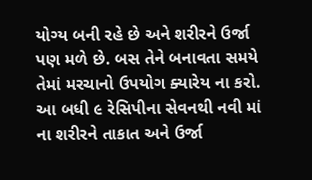યોગ્ય બની રહે છે અને શરીરને ઉર્જા પણ મળે છે. બસ તેને બનાવતા સમયે તેમાં મરચાનો ઉપયોગ ક્યારેય ના કરો. આ બધી ૯ રેસિપીના સેવનથી નવી માં ના શરીરને તાકાત અને ઉર્જા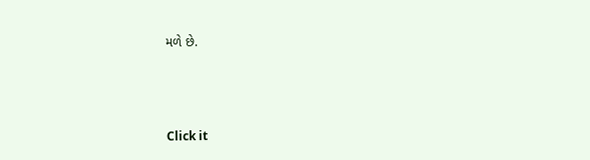મળે છે.



Click it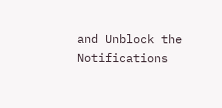and Unblock the Notifications